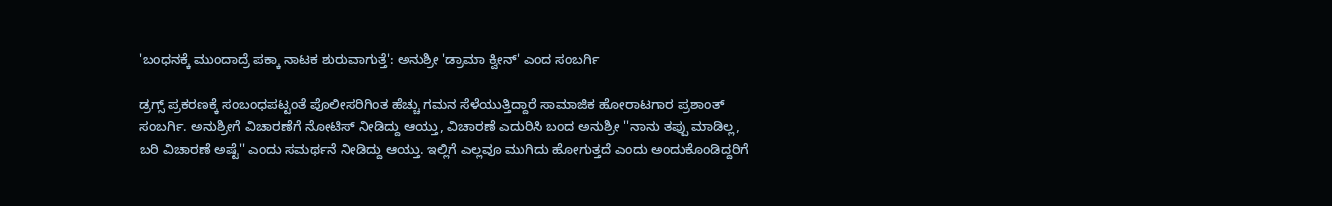'ಬಂಧನಕ್ಕೆ ಮುಂದಾದ್ರೆ ಪಕ್ಕಾ ನಾಟಕ ಶುರುವಾಗುತ್ತೆ': ಅನುಶ್ರೀ 'ಡ್ರಾಮಾ ಕ್ವೀನ್' ಎಂದ ಸಂಬರ್ಗಿ

ಡ್ರಗ್ಸ್ ಪ್ರಕರಣಕ್ಕೆ ಸಂಬಂಧಪಟ್ಟಂತೆ ಪೊಲೀಸರಿಗಿಂತ ಹೆಚ್ಚು ಗಮನ ಸೆಳೆಯುತ್ತಿದ್ದಾರೆ ಸಾಮಾಜಿಕ ಹೋರಾಟಗಾರ ಪ್ರಶಾಂತ್ ಸಂಬರ್ಗಿ. ಅನುಶ್ರೀಗೆ ವಿಚಾರಣೆಗೆ ನೋಟಿಸ್ ನೀಡಿದ್ದು ಆಯ್ತು, ವಿಚಾರಣೆ ಎದುರಿಸಿ ಬಂದ ಅನುಶ್ರೀ ''ನಾನು ತಪ್ಪು ಮಾಡಿಲ್ಲ, ಬರಿ ವಿಚಾರಣೆ ಅಷ್ಟೆ'' ಎಂದು ಸಮರ್ಥನೆ ನೀಡಿದ್ದು ಆಯ್ತು. ಇಲ್ಲಿಗೆ ಎಲ್ಲವೂ ಮುಗಿದು ಹೋಗುತ್ತದೆ ಎಂದು ಅಂದುಕೊಂಡಿದ್ದರಿಗೆ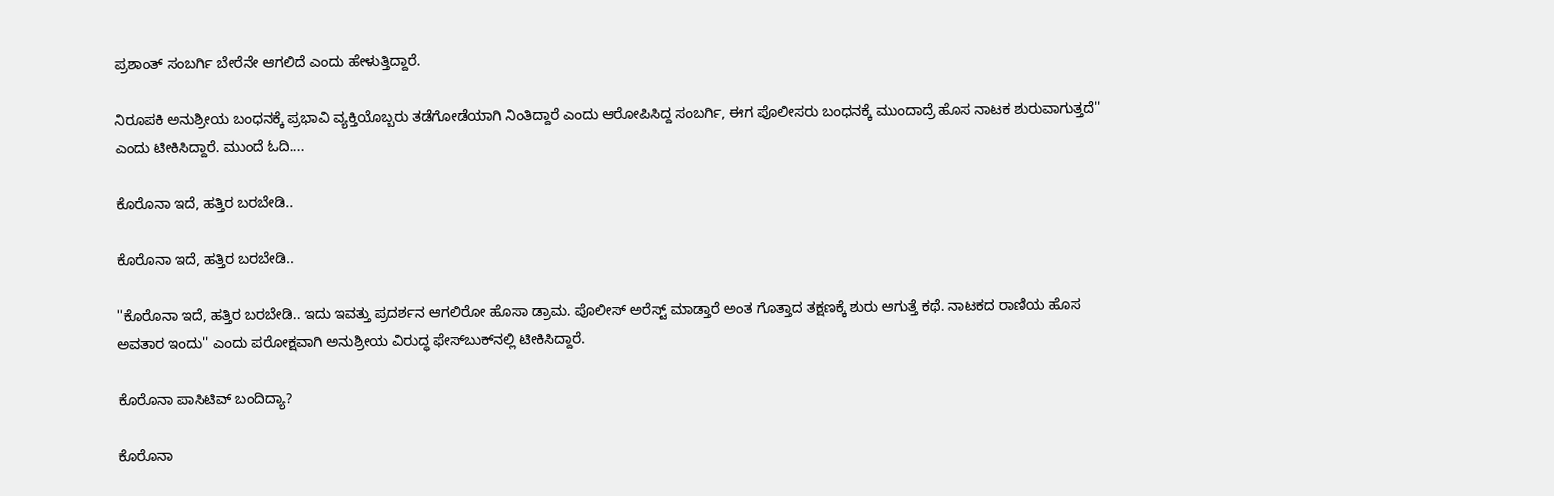ಪ್ರಶಾಂತ್ ಸಂಬರ್ಗಿ ಬೇರೆನೇ ಆಗಲಿದೆ ಎಂದು ಹೇಳುತ್ತಿದ್ದಾರೆ.

ನಿರೂಪಕಿ ಅನುಶ್ರೀಯ ಬಂಧನಕ್ಕೆ ಪ್ರಭಾವಿ ವ್ಯಕ್ತಿಯೊಬ್ಬರು ತಡೆಗೋಡೆಯಾಗಿ ನಿಂತಿದ್ದಾರೆ ಎಂದು ಆರೋಪಿಸಿದ್ದ ಸಂಬರ್ಗಿ, ಈಗ ಪೊಲೀಸರು ಬಂಧನಕ್ಕೆ ಮುಂದಾದ್ರೆ ಹೊಸ ನಾಟಕ ಶುರುವಾಗುತ್ತದೆ'' ಎಂದು ಟೀಕಿಸಿದ್ದಾರೆ. ಮುಂದೆ ಓದಿ....

ಕೊರೊನಾ ಇದೆ, ಹತ್ತಿರ ಬರಬೇಡಿ..

ಕೊರೊನಾ ಇದೆ, ಹತ್ತಿರ ಬರಬೇಡಿ..

''ಕೊರೊನಾ ಇದೆ, ಹತ್ತಿರ ಬರಬೇಡಿ.. ಇದು ಇವತ್ತು ಪ್ರದರ್ಶನ ಆಗಲಿರೋ ಹೊಸಾ ಡ್ರಾಮ. ಪೊಲೀಸ್ ಅರೆಸ್ಟ್ ಮಾಡ್ತಾರೆ ಅಂತ ಗೊತ್ತಾದ ತಕ್ಷಣಕ್ಕೆ ಶುರು ಆಗುತ್ತೆ ಕಥೆ. ನಾಟಕದ ರಾಣಿಯ ಹೊಸ ಅವತಾರ ಇಂದು'' ಎಂದು ಪರೋಕ್ಷವಾಗಿ ಅನುಶ್ರೀಯ ವಿರುದ್ಧ ಫೇಸ್‌ಬುಕ್‌ನಲ್ಲಿ ಟೀಕಿಸಿದ್ದಾರೆ.

ಕೊರೊನಾ ಪಾಸಿಟಿವ್ ಬಂದಿದ್ಯಾ?

ಕೊರೊನಾ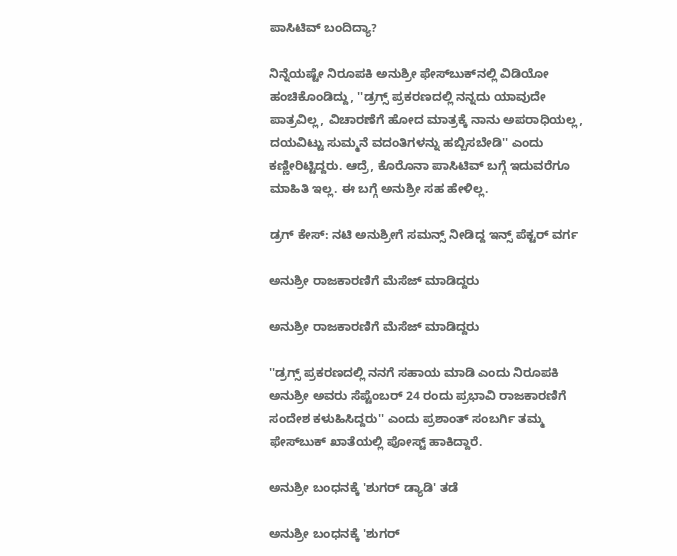ಪಾಸಿಟಿವ್ ಬಂದಿದ್ಯಾ?

ನಿನ್ನೆಯಷ್ಟೇ ನಿರೂಪಕಿ ಅನುಶ್ರೀ ಫೇಸ್‌ಬುಕ್‌ನಲ್ಲಿ ವಿಡಿಯೋ ಹಂಚಿಕೊಂಡಿದ್ದು, ''ಡ್ರಗ್ಸ್ ಪ್ರಕರಣದಲ್ಲಿ ನನ್ನದು ಯಾವುದೇ ಪಾತ್ರವಿಲ್ಲ, ವಿಚಾರಣೆಗೆ ಹೋದ ಮಾತ್ರಕ್ಕೆ ನಾನು ಅಪರಾಧಿಯಲ್ಲ, ದಯವಿಟ್ಟು ಸುಮ್ಮನೆ ವದಂತಿಗಳನ್ನು ಹಬ್ಬಿಸಬೇಡಿ'' ಎಂದು ಕಣ್ಣೀರಿಟ್ಟಿದ್ದರು. ಆದ್ರೆ, ಕೊರೊನಾ ಪಾಸಿಟಿವ್ ಬಗ್ಗೆ ಇದುವರೆಗೂ ಮಾಹಿತಿ ಇಲ್ಲ. ಈ ಬಗ್ಗೆ ಅನುಶ್ರೀ ಸಹ ಹೇಳಿಲ್ಲ.

ಡ್ರಗ್ ಕೇಸ್: ನಟಿ ಅನುಶ್ರೀಗೆ ಸಮನ್ಸ್ ನೀಡಿದ್ದ ಇನ್ಸ್ ಪೆಕ್ಟರ್ ವರ್ಗ

ಅನುಶ್ರೀ ರಾಜಕಾರಣಿಗೆ ಮೆಸೆಜ್ ಮಾಡಿದ್ದರು

ಅನುಶ್ರೀ ರಾಜಕಾರಣಿಗೆ ಮೆಸೆಜ್ ಮಾಡಿದ್ದರು

''ಡ್ರಗ್ಸ್ ಪ್ರಕರಣದಲ್ಲಿ ನನಗೆ ಸಹಾಯ ಮಾಡಿ ಎಂದು ನಿರೂಪಕಿ ಅನುಶ್ರೀ ಅವರು ಸೆಪ್ಟೆಂಬರ್ 24 ರಂದು ಪ್ರಭಾವಿ ರಾಜಕಾರಣಿಗೆ ಸಂದೇಶ ಕಳುಹಿಸಿದ್ದರು'' ಎಂದು ಪ್ರಶಾಂತ್ ಸಂಬರ್ಗಿ ತಮ್ಮ ಫೇಸ್‌ಬುಕ್ ಖಾತೆಯಲ್ಲಿ ಪೋಸ್ಟ್ ಹಾಕಿದ್ದಾರೆ.

ಅನುಶ್ರೀ ಬಂಧನಕ್ಕೆ 'ಶುಗರ್ ಡ್ಯಾಡಿ' ತಡೆ

ಅನುಶ್ರೀ ಬಂಧನಕ್ಕೆ 'ಶುಗರ್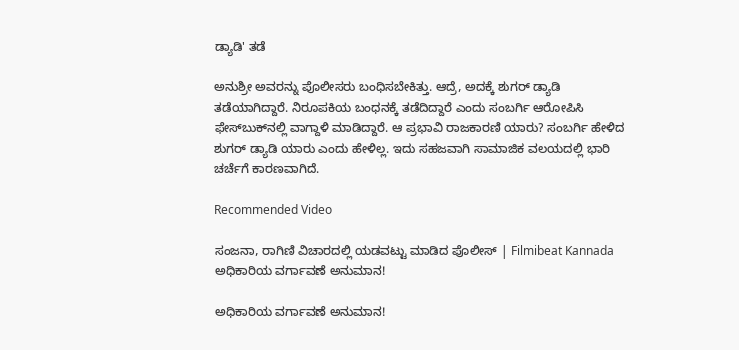ಡ್ಯಾಡಿ' ತಡೆ

ಅನುಶ್ರೀ ಅವರನ್ನು ಪೊಲೀಸರು ಬಂಧಿಸಬೇಕಿತ್ತು. ಆದ್ರೆ, ಅದಕ್ಕೆ ಶುಗರ್ ಡ್ಯಾಡಿ ತಡೆಯಾಗಿದ್ದಾರೆ. ನಿರೂಪಕಿಯ ಬಂಧನಕ್ಕೆ ತಡೆದಿದ್ದಾರೆ ಎಂದು ಸಂಬರ್ಗಿ ಆರೋಪಿಸಿ ಫೇಸ್‌ಬುಕ್‌ನಲ್ಲಿ ವಾಗ್ದಾಳಿ ಮಾಡಿದ್ದಾರೆ. ಆ ಪ್ರಭಾವಿ ರಾಜಕಾರಣಿ ಯಾರು? ಸಂಬರ್ಗಿ ಹೇಳಿದ ಶುಗರ್ ಡ್ಯಾಡಿ ಯಾರು ಎಂದು ಹೇಳಿಲ್ಲ. ಇದು ಸಹಜವಾಗಿ ಸಾಮಾಜಿಕ ವಲಯದಲ್ಲಿ ಭಾರಿ ಚರ್ಚೆಗೆ ಕಾರಣವಾಗಿದೆ.

Recommended Video

ಸಂಜನಾ, ರಾಗಿಣಿ ವಿಚಾರದಲ್ಲಿ ಯಡವಟ್ಟು ಮಾಡಿದ ಪೊಲೀಸ್ | Filmibeat Kannada
ಅಧಿಕಾರಿಯ ವರ್ಗಾವಣೆ ಅನುಮಾನ!

ಅಧಿಕಾರಿಯ ವರ್ಗಾವಣೆ ಅನುಮಾನ!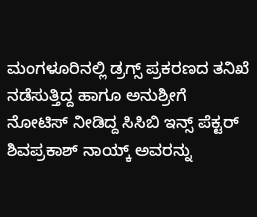ಮಂಗಳೂರಿನಲ್ಲಿ ಡ್ರಗ್ಸ್ ಪ್ರಕರಣದ ತನಿಖೆ ನಡೆಸುತ್ತಿದ್ದ ಹಾಗೂ ಅನುಶ್ರೀಗೆ ನೋಟಿಸ್ ನೀಡಿದ್ದ ಸಿಸಿಬಿ ಇನ್ಸ್ ಪೆಕ್ಟರ್ ಶಿವಪ್ರಕಾಶ್ ನಾಯ್ಕ್ ಅವರನ್ನು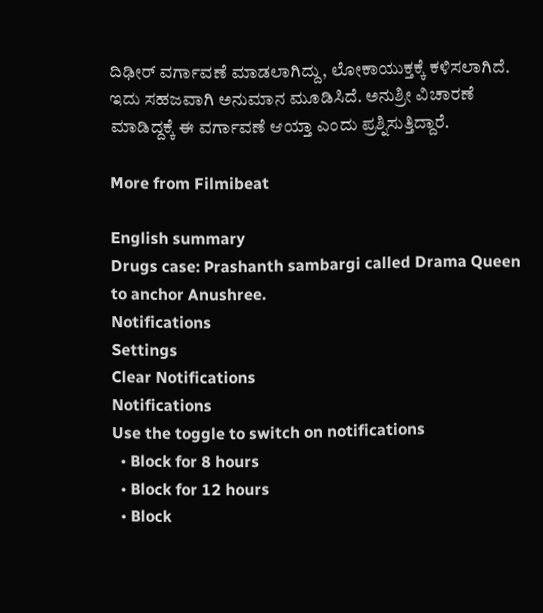ದಿಢೀರ್ ವರ್ಗಾವಣೆ ಮಾಡಲಾಗಿದ್ದು, ಲೋಕಾಯುಕ್ತಕ್ಕೆ ಕಳಿಸಲಾಗಿದೆ. ಇದು ಸಹಜವಾಗಿ ಅನುಮಾನ ಮೂಡಿಸಿದೆ. ಅನುಶ್ರೀ ವಿಚಾರಣೆ ಮಾಡಿದ್ದಕ್ಕೆ ಈ ವರ್ಗಾವಣೆ ಆಯ್ತಾ ಎಂದು ಪ್ರಶ್ನಿಸುತ್ತಿದ್ದಾರೆ.

More from Filmibeat

English summary
Drugs case: Prashanth sambargi called Drama Queen to anchor Anushree.
Notifications
Settings
Clear Notifications
Notifications
Use the toggle to switch on notifications
  • Block for 8 hours
  • Block for 12 hours
  • Block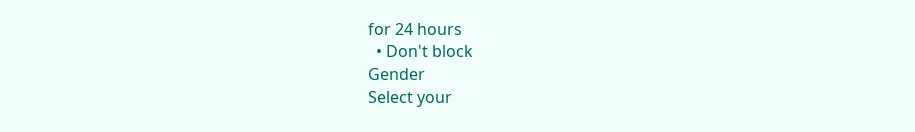for 24 hours
  • Don't block
Gender
Select your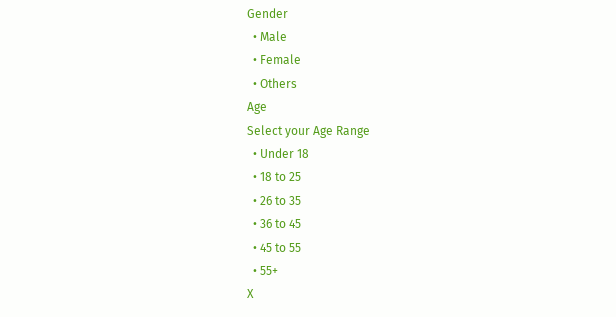Gender
  • Male
  • Female
  • Others
Age
Select your Age Range
  • Under 18
  • 18 to 25
  • 26 to 35
  • 36 to 45
  • 45 to 55
  • 55+
X